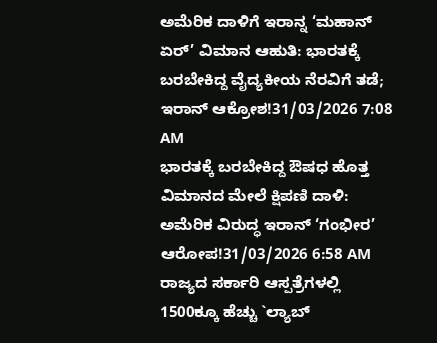ಅಮೆರಿಕ ದಾಳಿಗೆ ಇರಾನ್ನ ‘ಮಹಾನ್ ಏರ್’ ವಿಮಾನ ಆಹುತಿ: ಭಾರತಕ್ಕೆ ಬರಬೇಕಿದ್ದ ವೈದ್ಯಕೀಯ ನೆರವಿಗೆ ತಡೆ; ಇರಾನ್ ಆಕ್ರೋಶ!31/03/2026 7:08 AM
ಭಾರತಕ್ಕೆ ಬರಬೇಕಿದ್ದ ಔಷಧ ಹೊತ್ತ ವಿಮಾನದ ಮೇಲೆ ಕ್ಷಿಪಣಿ ದಾಳಿ: ಅಮೆರಿಕ ವಿರುದ್ಧ ಇರಾನ್ ‘ಗಂಭೀರ’ ಆರೋಪ!31/03/2026 6:58 AM
ರಾಜ್ಯದ ಸರ್ಕಾರಿ ಆಸ್ಪತ್ರೆಗಳಲ್ಲಿ 1500ಕ್ಕೂ ಹೆಚ್ಚು `ಲ್ಯಾಬ್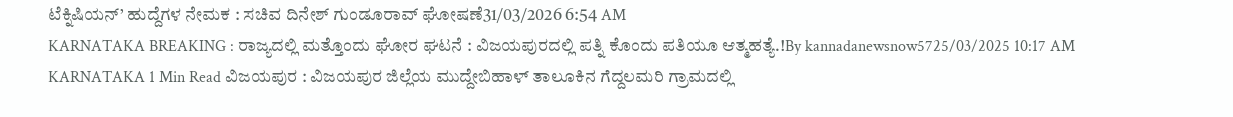ಟೆಕ್ನಿಷಿಯನ್’ ಹುದ್ದೆಗಳ ನೇಮಕ : ಸಚಿವ ದಿನೇಶ್ ಗುಂಡೂರಾವ್ ಘೋಷಣೆ31/03/2026 6:54 AM
KARNATAKA BREAKING : ರಾಜ್ಯದಲ್ಲಿ ಮತ್ತೊಂದು ಘೋರ ಘಟನೆ : ವಿಜಯಪುರದಲ್ಲಿ ಪತ್ನಿ ಕೊಂದು ಪತಿಯೂ ಆತ್ಮಹತ್ಯೆ.!By kannadanewsnow5725/03/2025 10:17 AM KARNATAKA 1 Min Read ವಿಜಯಪುರ : ವಿಜಯಪುರ ಜಿಲ್ಲೆಯ ಮುದ್ದೇಬಿಹಾಳ್ ತಾಲೂಕಿನ ಗೆದ್ದಲಮರಿ ಗ್ರಾಮದಲ್ಲಿ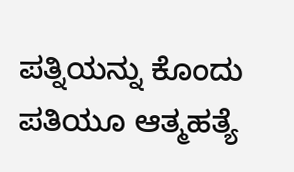ಪತ್ನಿಯನ್ನು ಕೊಂದು ಪತಿಯೂ ಆತ್ಮಹತ್ಯೆ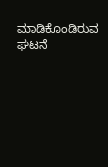ಮಾಡಿಕೊಂಡಿರುವ ಘಟನೆ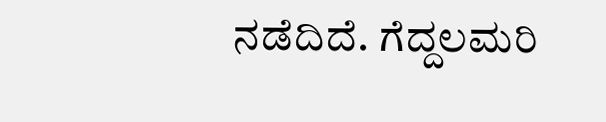ನಡೆದಿದೆ. ಗೆದ್ದಲಮರಿ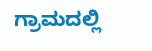ಗ್ರಾಮದಲ್ಲಿ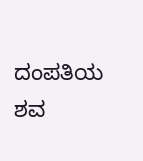ದಂಪತಿಯ ಶವ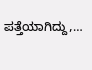ಪತ್ತೆಯಾಗಿದ್ದು,…